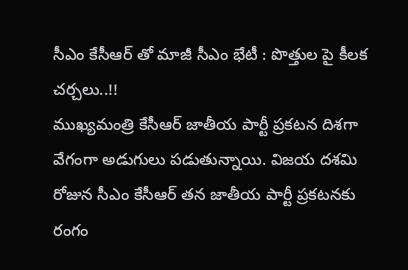సీఎం కేసీఆర్ తో మాజీ సీఎం భేటీ : పొత్తుల పై కీలక చర్చలు..!!
ముఖ్యమంత్రి కేసీఆర్ జాతీయ పార్టీ ప్రకటన దిశగా వేగంగా అడుగులు పడుతున్నాయి. విజయ దశమి రోజున సీఎం కేసీఆర్ తన జాతీయ పార్టీ ప్రకటనకు రంగం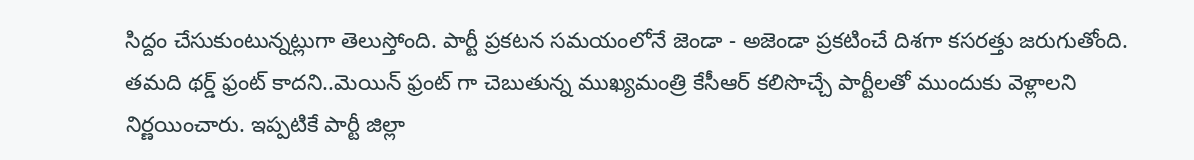సిద్దం చేసుకుంటున్నట్లుగా తెలుస్తోంది. పార్టీ ప్రకటన సమయంలోనే జెండా - అజెండా ప్రకటించే దిశగా కసరత్తు జరుగుతోంది. తమది థర్డ్ ఫ్రంట్ కాదని..మెయిన్ ఫ్రంట్ గా చెబుతున్న ముఖ్యమంత్రి కేసీఆర్ కలిసొచ్చే పార్టీలతో ముందుకు వెళ్లాలని నిర్ణయించారు. ఇప్పటికే పార్టీ జిల్లా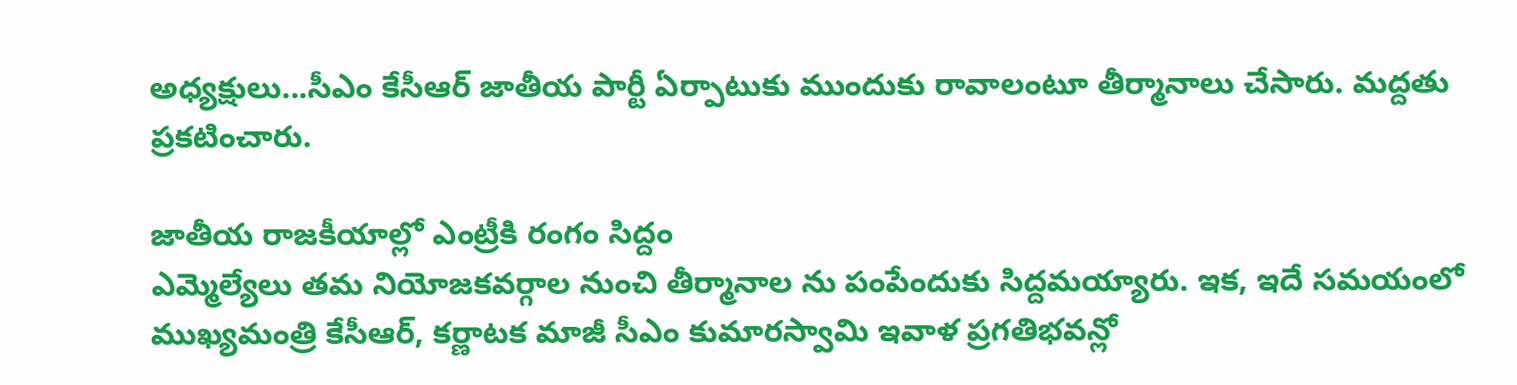అధ్యక్షులు...సీఎం కేసీఆర్ జాతీయ పార్టీ ఏర్పాటుకు ముందుకు రావాలంటూ తీర్మానాలు చేసారు. మద్దతు ప్రకటించారు.

జాతీయ రాజకీయాల్లో ఎంట్రీకి రంగం సిద్దం
ఎమ్మెల్యేలు తమ నియోజకవర్గాల నుంచి తీర్మానాల ను పంపేందుకు సిద్దమయ్యారు. ఇక, ఇదే సమయంలో ముఖ్యమంత్రి కేసీఆర్, కర్ణాటక మాజీ సీఎం కుమారస్వామి ఇవాళ ప్రగతిభవన్లో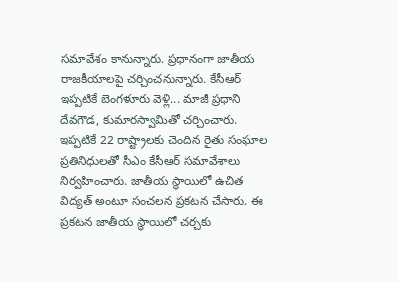సమావేశం కానున్నారు. ప్రధానంగా జాతీయ రాజకీయాలపై చర్చించనున్నారు. కేసీఆర్ ఇప్పటికే బెంగళూరు వెళ్లి... మాజీ ప్రధాని దేవగౌడ, కుమారస్వామితో చర్చించారు.
ఇప్పటికే 22 రాష్ట్రాలకు చెందిన రైతు సంఘాల ప్రతినిధులతో సీఎం కేసీఆర్ సమావేశాలు నిర్వహించారు. జాతీయ స్థాయిలో ఉచిత విద్యత్ అంటూ సంచలన ప్రకటన చేసారు. ఈ ప్రకటన జాతీయ స్థాయిలో చర్చకు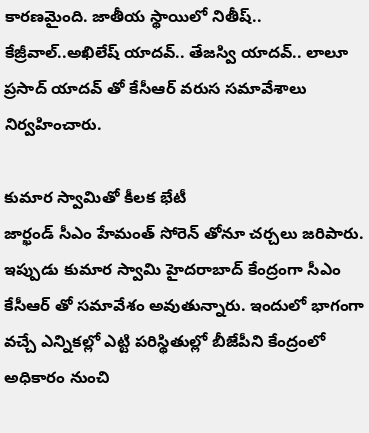కారణమైంది. జాతీయ స్థాయిలో నితీష్.. కేజ్రీవాల్..అఖిలేష్ యాదవ్.. తేజస్వి యాదవ్.. లాలూ ప్రసాద్ యాదవ్ తో కేసీఆర్ వరుస సమావేశాలు నిర్వహించారు.

కుమార స్వామితో కీలక భేటీ
జార్ఖండ్ సీఎం హేమంత్ సోరెన్ తోనూ చర్చలు జరిపారు. ఇప్పుడు కుమార స్వామి హైదరాబాద్ కేంద్రంగా సీఎం కేసీఆర్ తో సమావేశం అవుతున్నారు. ఇందులో భాగంగా వచ్చే ఎన్నికల్లో ఎట్టి పరిస్థితుల్లో బీజేపీని కేంద్రంలో అధికారం నుంచి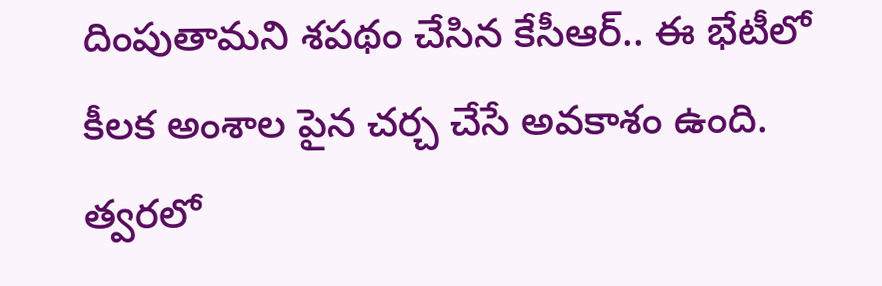దింపుతామని శపథం చేసిన కేసీఆర్.. ఈ భేటీలో కీలక అంశాల పైన చర్చ చేసే అవకాశం ఉంది.
త్వరలో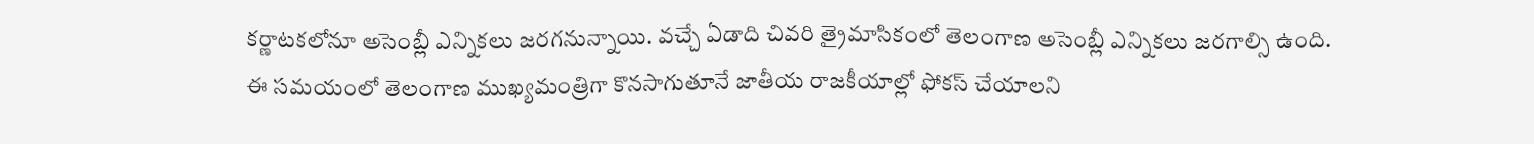కర్ణాటకలోనూ అసెంబ్లీ ఎన్నికలు జరగనున్నాయి. వచ్చే ఏడాది చివరి త్రైమాసికంలో తెలంగాణ అసెంబ్లీ ఎన్నికలు జరగాల్సి ఉంది. ఈ సమయంలో తెలంగాణ ముఖ్యమంత్రిగా కొనసాగుతూనే జాతీయ రాజకీయాల్లో ఫోకస్ చేయాలని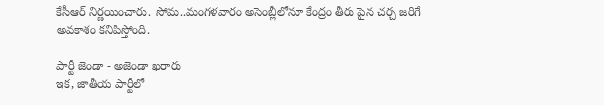కేసీఆర్ నిర్ణయించారు. సోమ..మంగళవారం అసెంబ్లీలోనూ కేంద్రం తీరు పైన చర్చ జరిగే అవకాశం కనిపిస్తోంది.

పార్టీ జెండా - అజెండా ఖరారు
ఇక, జాతీయ పార్టీలో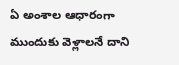ఏ అంశాల ఆధారంగా ముందుకు వెళ్లాలనే దాని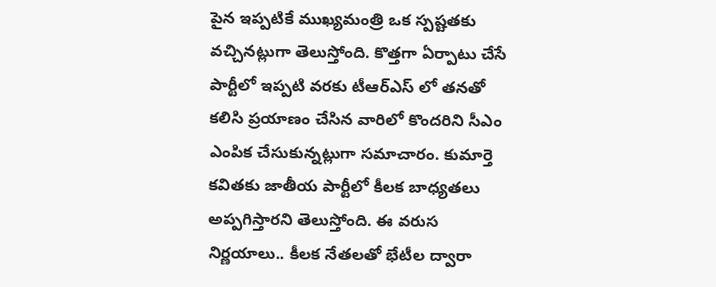పైన ఇప్పటికే ముఖ్యమంత్రి ఒక స్పష్టతకు వచ్చినట్లుగా తెలుస్తోంది. కొత్తగా ఏర్పాటు చేసే పార్టీలో ఇప్పటి వరకు టీఆర్ఎస్ లో తనతో కలిసి ప్రయాణం చేసిన వారిలో కొందరిని సీఎం ఎంపిక చేసుకున్నట్లుగా సమాచారం. కుమార్తె కవితకు జాతీయ పార్టీలో కీలక బాధ్యతలు అప్పగిస్తారని తెలుస్తోంది. ఈ వరుస నిర్ణయాలు.. కీలక నేతలతో భేటీల ద్వారా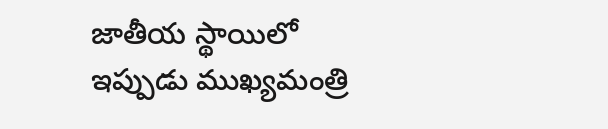జాతీయ స్థాయిలో ఇప్పుడు ముఖ్యమంత్రి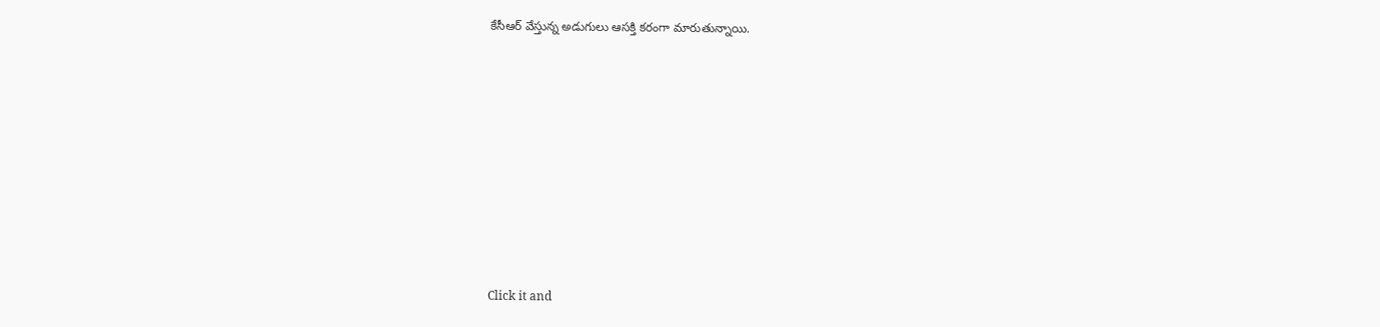కేసీఆర్ వేస్తున్న అడుగులు ఆసక్తి కరంగా మారుతున్నాయి.












Click it and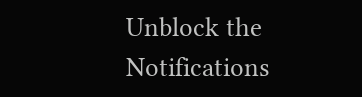Unblock the Notifications